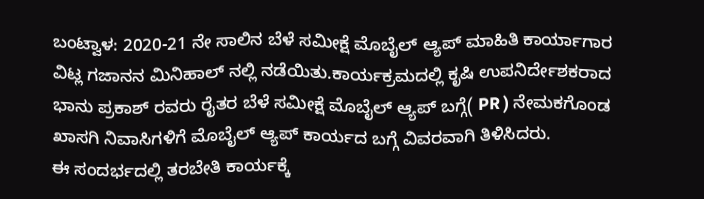ಬಂಟ್ವಾಳ: 2020-21 ನೇ ಸಾಲಿನ ಬೆಳೆ ಸಮೀಕ್ಷೆ ಮೊಬೈಲ್ ಆ್ಯಪ್ ಮಾಹಿತಿ ಕಾರ್ಯಾಗಾರ ವಿಟ್ಲ ಗಜಾನನ ಮಿನಿಹಾಲ್ ನಲ್ಲಿ ನಡೆಯಿತು.ಕಾರ್ಯಕ್ರಮದಲ್ಲಿ ಕೃಷಿ ಉಪನಿರ್ದೇಶಕರಾದ ಭಾನು ಪ್ರಕಾಶ್ ರವರು ರೈತರ ಬೆಳೆ ಸಮೀಕ್ಷೆ ಮೊಬೈಲ್ ಆ್ಯಪ್ ಬಗ್ಗೆ( PR ) ನೇಮಕಗೊಂಡ ಖಾಸಗಿ ನಿವಾಸಿಗಳಿಗೆ ಮೊಬೈಲ್ ಆ್ಯಪ್ ಕಾರ್ಯದ ಬಗ್ಗೆ ವಿವರವಾಗಿ ತಿಳಿಸಿದರು.
ಈ ಸಂದರ್ಭದಲ್ಲಿ ತರಬೇತಿ ಕಾರ್ಯಕ್ಕೆ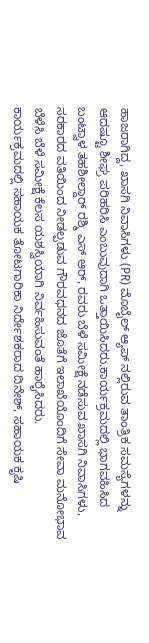ಹಾಜರಾಗಿದ್ದ, ಖಾಸಗಿ ನಿವಾಸಿಗಳು (PR) ಮೊಬೈಲ್ ಆ್ಯಪ್ ನಲ್ಲಿರುವ ತಾಂತ್ರಿಕ ಸಮಸ್ಯೆಗಳನ್ನು ಆದಷ್ಟೂ ಶೀಘ್ರ ಪರಿಹರಿಸಿ ಎಂಬುವುದಾಗಿ ಒತ್ತಾಯಿಸಿದರು.ಕಾರ್ಯಕ್ರಮದಲ್ಲಿ ಭಾಗವಹಿಸಿದ ಬಂಟ್ವಾಳ ತಹಶೀಲ್ದಾರ್ ರಶ್ಮಿ ಎಸ್ ಆರ್, ರವರು ಬೆಳೆ ಸಮೀಕ್ಷೆ ನಡೆಸುವ ಖಾಸಗಿ ನಿವಾಸಿಗಳು, ಸರಕಾರದ ವತಿಯಿಂದ ನೀಡಲ್ಪಡುವ ಗೌರವಧನದ ಜೊತೆಗೆ ಇಲಾಖೆಯೊಂದಿಗೆ ಸೇವಾ ಮನೋಭಾವ ಬೆಳೆಸಿ ಬೆಳೆ ಸಮೀಕ್ಷೆ ಕೆಲಸ ಯಶಸ್ವಿಯಾಗಿ ನಿರ್ವಹಿಸುವಂತೆ ಹಾರೈಸಿದರು.
ಕಾರ್ಯಕ್ರಮದಲ್ಲಿ ಸಹಾಯಕ ತೋಟಗಾರಿಕಾ ನಿರ್ದೇಶಕರಾದ ದಿನೇಶ್, ಸಹಾಯಕ ಕೃಷಿ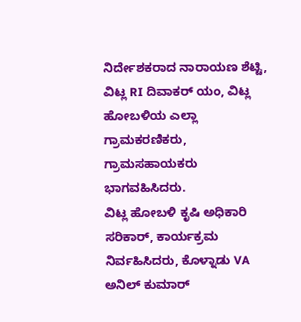ನಿರ್ದೇಶಕರಾದ ನಾರಾಯಣ ಶೆಟ್ಟಿ, ವಿಟ್ಲ RI ದಿವಾಕರ್ ಯಂ, ವಿಟ್ಲ ಹೋಬಳಿಯ ಎಲ್ಲಾ ಗ್ರಾಮಕರಣಿಕರು, ಗ್ರಾಮಸಹಾಯಕರು ಭಾಗವಹಿಸಿದರು.
ವಿಟ್ಲ ಹೋಬಳಿ ಕೃಷಿ ಅಧಿಕಾರಿ ಸರಿಕಾರ್, ಕಾರ್ಯಕ್ರಮ ನಿರ್ವಹಿಸಿದರು, ಕೊಳ್ನಾಡು VA ಅನಿಲ್ ಕುಮಾರ್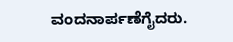ವಂದನಾರ್ಪಣೆಗೈದರು.